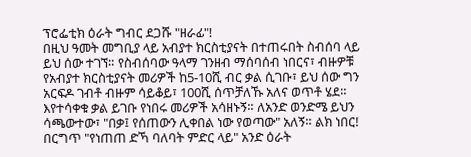ፕሮፌቲክ ዕራት ግብር ደጋሹ "ዘራፊ"!
በዚህ ዓመት መግቢያ ላይ አብያተ ክርስቲያናት በተጠሩበት ስብሰባ ላይ ይህ ሰው ተገኘ። የስብሰባው ዓላማ ገንዘብ ማሰባሰብ ነበርና፣ ብዙዎቹ የአብያተ ክርስቲያናት መሪዎች ከ5-10ሺ ብር ቃል ሲገቡ፣ ይህ ሰው ግን አርፍዶ ገብቶ ብዙም ሳይቆይ፣ 100ሺ ሰጥቻለኹ አለና ወጥቶ ሄደ። እየተሳቀቁ ቃል ይገቡ የነበሩ መሪዎች አሳዘኑኝ። ለአንድ ወንድሜ ይህን ሳጫውተው፣ "በቃ፤ የሰጠውን ሊቀበል ነው የወጣው" አለኝ። ልክ ነበር!
በርግጥ "የነጠጠ ድኻ ባለባት ምድር ላይ" አንድ ዕራት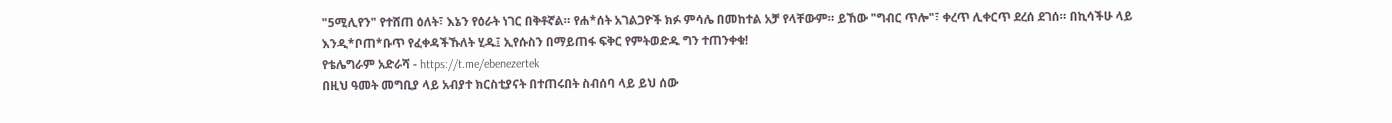"5ሚሊየን" የተሸጠ ዕለት፣ እኔን የዕራት ነገር በቅቶኛል። የሐ*ሰት አገልጋዮች ክፉ ምሳሌ በመከተል አቻ የላቸውም። ይኸው "ግብር ጥሎ"፣ ቀረጥ ሊቀርጥ ደረሰ ደገሰ። በኪሳችሁ ላይ እንዲ*ቦጠ*ቡጥ የፈቀዳችኹለት ሂዱ፤ ኢየሱስን በማይጠፋ ፍቅር የምትወድዱ ግን ተጠንቀቁ!
የቴሌግራም አድራሻ - https://t.me/ebenezertek
በዚህ ዓመት መግቢያ ላይ አብያተ ክርስቲያናት በተጠሩበት ስብሰባ ላይ ይህ ሰው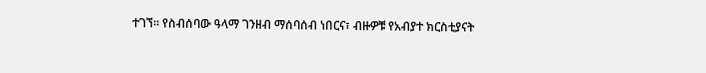ተገኘ። የስብሰባው ዓላማ ገንዘብ ማሰባሰብ ነበርና፣ ብዙዎቹ የአብያተ ክርስቲያናት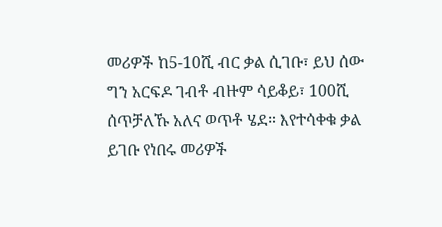መሪዎች ከ5-10ሺ ብር ቃል ሲገቡ፣ ይህ ሰው ግን አርፍዶ ገብቶ ብዙም ሳይቆይ፣ 100ሺ ሰጥቻለኹ አለና ወጥቶ ሄደ። እየተሳቀቁ ቃል ይገቡ የነበሩ መሪዎች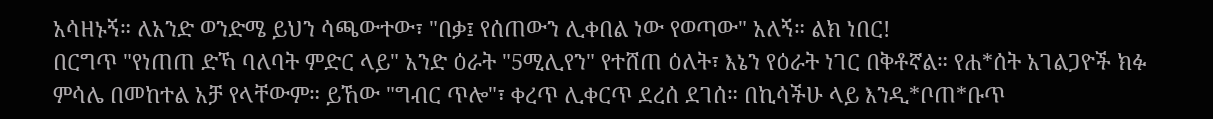አሳዘኑኝ። ለአንድ ወንድሜ ይህን ሳጫውተው፣ "በቃ፤ የሰጠውን ሊቀበል ነው የወጣው" አለኝ። ልክ ነበር!
በርግጥ "የነጠጠ ድኻ ባለባት ምድር ላይ" አንድ ዕራት "5ሚሊየን" የተሸጠ ዕለት፣ እኔን የዕራት ነገር በቅቶኛል። የሐ*ሰት አገልጋዮች ክፉ ምሳሌ በመከተል አቻ የላቸውም። ይኸው "ግብር ጥሎ"፣ ቀረጥ ሊቀርጥ ደረሰ ደገሰ። በኪሳችሁ ላይ እንዲ*ቦጠ*ቡጥ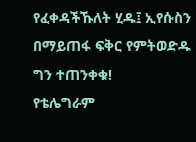የፈቀዳችኹለት ሂዱ፤ ኢየሱስን በማይጠፋ ፍቅር የምትወድዱ ግን ተጠንቀቁ!
የቴሌግራም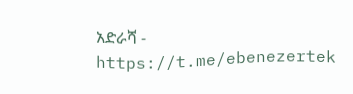አድራሻ - https://t.me/ebenezertek